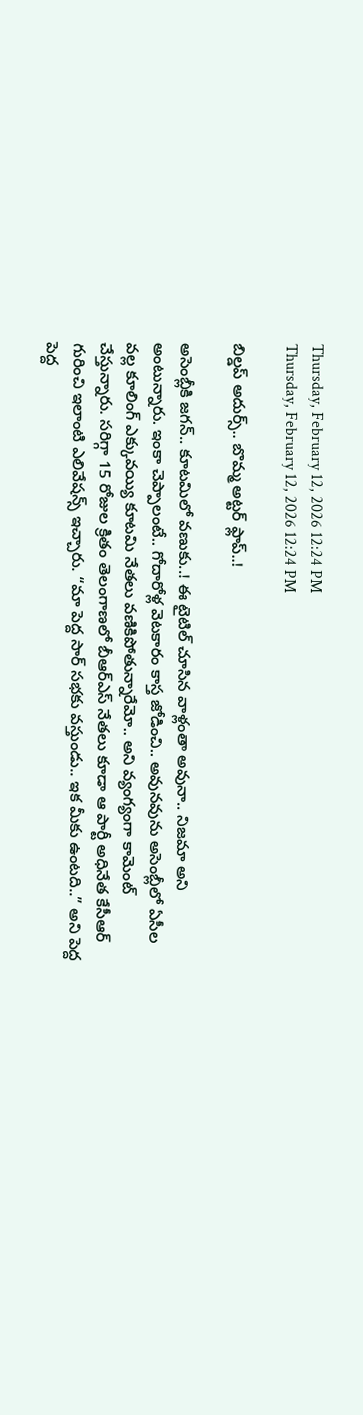Thursday, February 12, 2026 12:24 PM
Thursday, February 12, 2026 12:24 PM

బిల్డప్ అదుర్స్.. బొమ్మ అట్టర్ ఫ్లాప్..!

అసెంబ్లీకి జగన్.. కూటమిలో వణుకు..! ఈ టైటిల్ చూసిన వాళ్లంతా అవునా.. నిజమా అని అంటున్నారు. ఇంకా చెప్పాలంటే.. గోదారోళ్ల వెటకారం కాస్త జోడించి.. అవునవును అసెంబ్లీలో ఏసీల వల్ల కూలింగ్ ఎక్కువయ్యి కూటమి నేతలు వణికిపోతున్నారేమో.. అని వ్యంగ్యంగా కామెంట్ చేస్తున్నారు. సరిగ్గా 15 రోజుల క్రితం తెలంగాణలో బీఆర్ఎస్ నేతలు కూడా ఆ పార్టీ అధినేత కేసీఆర్ గురించి ఇలాంటి ఎలివేషన్స్ ఇచ్చారు. “మా పెద్ద సార్ సభకు వస్తుండు.. ఇక మీకు ఉంటది..” అని పెద్ద పెద్ద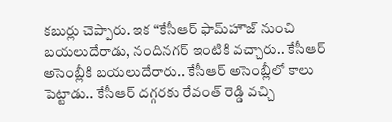కబుర్లు చెప్పారు. ఇక “కేసీఆర్ ఫామ్‌హౌజ్ నుంచి బయలుదేరాడు, నందినగర్ ఇంటికి వచ్చారు.. కేసీఆర్ అసెంబ్లీకి బయలుదేరారు.. కేసీఆర్ అసెంబ్లీలో కాలు పెట్టాడు.. కేసీఆర్ దగ్గరకు రేవంత్ రెడ్డి వచ్చి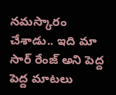నమస్కారం చేశాడు.. ఇది మా సార్ రేంజ్ అని పెద్ద పెద్ద మాటలు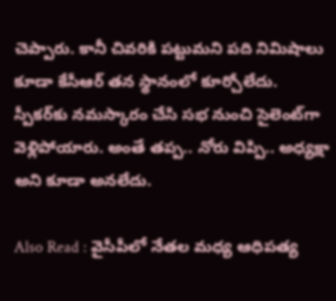చెప్పారు. కానీ చివరికి పట్టుమని పది నిమిషాలు కూడా కేసీఆర్ తన స్థానంలో కూర్చోలేదు. స్పీకర్‌కు నమస్కారం చేసి సభ నుంచి సైలెంట్‌గా వెళ్లిపోయారు. అంతే తప్ప.. నోరు విప్పి.. అధ్యక్షా అని కూడా అనలేదు.

Also Read : వైసీపీలో నేతల మధ్య ఆధిపత్య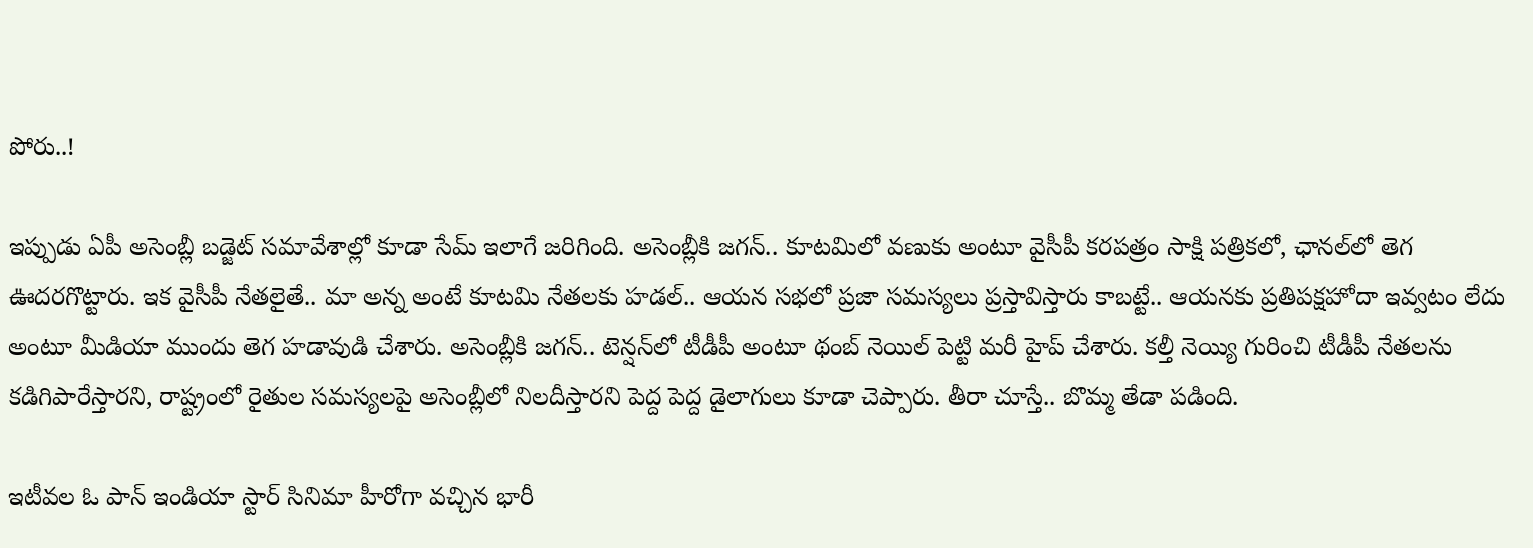పోరు..!

ఇప్పుడు ఏపీ అసెంబ్లీ బడ్జెట్ సమావేశాల్లో కూడా సేమ్ ఇలాగే జరిగింది. అసెంబ్లీకి జగన్.. కూటమిలో వణుకు అంటూ వైసీపీ కరపత్రం సాక్షి పత్రికలో, ఛానల్‌లో తెగ ఊదరగొట్టారు. ఇక వైసీపీ నేతలైతే.. మా అన్న అంటే కూటమి నేతలకు హడల్.. ఆయన సభలో ప్రజా సమస్యలు ప్రస్తావిస్తారు కాబట్టే.. ఆయనకు ప్రతిపక్షహోదా ఇవ్వటం లేదు అంటూ మీడియా ముందు తెగ హడావుడి చేశారు. అసెంబ్లీకి జగన్.. టెన్షన్‌లో టీడీపీ అంటూ థంబ్ నెయిల్ పెట్టి మరీ హైప్ చేశారు. కల్తీ నెయ్యి గురించి టీడీపీ నేతలను కడిగిపారేస్తారని, రాష్ట్రంలో రైతుల సమస్యలపై అసెంబ్లీలో నిలదీస్తారని పెద్ద పెద్ద డైలాగులు కూడా చెప్పారు. తీరా చూస్తే.. బొమ్మ తేడా పడింది.

ఇటీవల ఓ పాన్ ఇండియా స్టార్ సినిమా హీరోగా వచ్చిన భారీ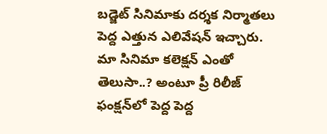బడ్జెట్ సినిమాకు దర్శక నిర్మాతలు పెద్ద ఎత్తున ఎలివేషన్ ఇచ్చారు. మా సినిమా కలెక్షన్ ఎంతో తెలుసా..? అంటూ ప్రీ రిలీజ్ ఫంక్షన్‌లో పెద్ద పెద్ద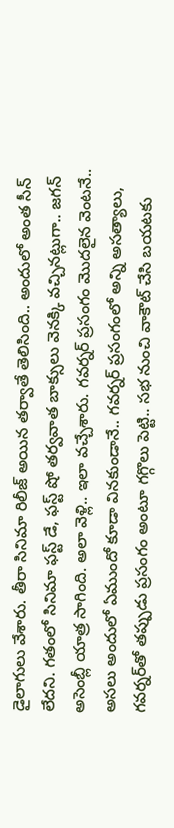డైలాగులు వేశారు. తీరా సినిమా రిలీజ్ అయిన తర్వాతే తెలిసింది.. అందులో అంత సీన్ లేదని. గతంలో సినిమా ఫస్ట్ డే, ఫస్ట్ షో తర్వవాత బాక్సులు వెనక్కి వచ్చినట్లుగా.. జగన్ అసెంబ్లీ యాత్ర సాగింది. అలా వెళ్లి.. ఇలా వచ్చేశారు. గవర్నర్ ప్రసంగం మొదలైన వెంటనే.. అసలు అందులో ఏముందో కూడా వినకుండానే.. గవర్నర్ ప్రసంగంలో అన్ని అసత్యాలు, గవర్నర్‌తో తప్పుడు ప్రసంగం అంటూ గగ్గొలు పెట్టి.. సభ నుంచి వాకౌట్ చేసి బయటకు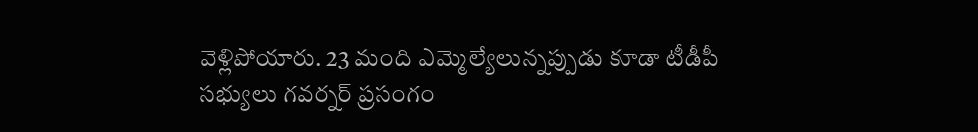వెళ్లిపోయారు. 23 మంది ఎమ్మెల్యేలున్నప్పుడు కూడా టీడీపీ సభ్యులు గవర్నర్ ప్రసంగం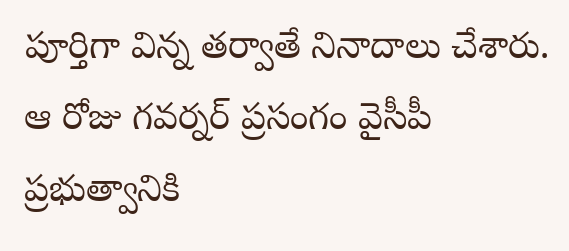పూర్తిగా విన్న తర్వాతే నినాదాలు చేశారు. ఆ రోజు గవర్నర్ ప్రసంగం వైసీపీ ప్రభుత్వానికి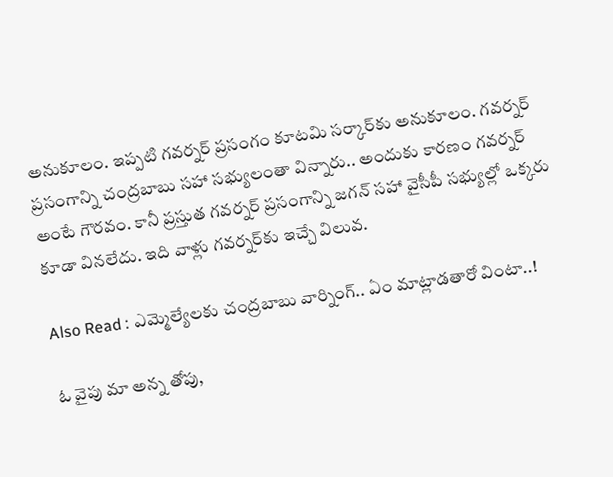అనుకూలం. ఇప్పటి గవర్నర్ ప్రసంగం కూటమి సర్కార్‌కు అనుకూలం. గవర్నర్ ప్రసంగాన్ని చంద్రబాబు సహా సభ్యులంతా విన్నారు.. అందుకు కారణం గవర్నర్ అంటే గౌరవం. కానీ ప్రస్తుత గవర్నర్ ప్రసంగాన్ని జగన్ సహా వైసీపీ సభ్యుల్లో ఒక్కరు కూడా వినలేదు. ఇది వాళ్లు గవర్నర్‌కు ఇచ్చే విలువ.

Also Read : ఎమ్మెల్యేలకు చంద్రబాబు వార్నింగ్.. ఏం మాట్లాడతారో వింటా..!

ఓ వైపు మా అన్న తోపు,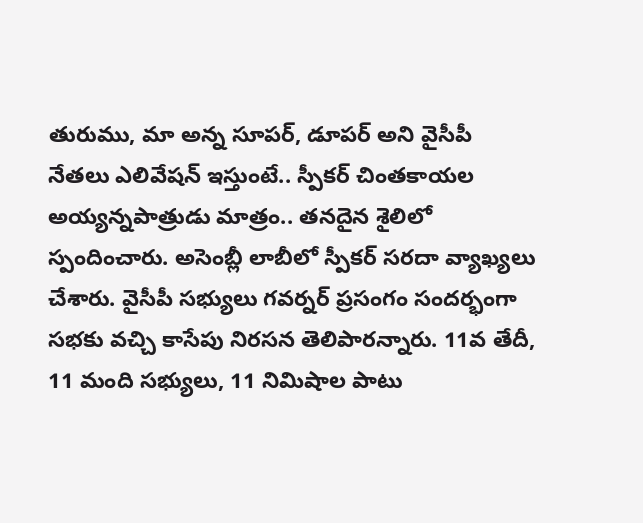తురుము, మా అన్న సూపర్, డూపర్ అని వైసీపీ నేతలు ఎలివేషన్ ఇస్తుంటే.. స్పీకర్ చింతకాయల అయ్యన్నపాత్రుడు మాత్రం.. తనదైన శైలిలో స్పందించారు. అసెంబ్లీ లాబీలో స్పీకర్ సరదా వ్యాఖ్యలు చేశారు. వైసీపీ సభ్యులు గవర్నర్ ప్రసంగం సందర్భంగా సభకు వచ్చి కాసేపు నిరసన తెలిపారన్నారు. 11వ తేదీ, 11 మంది సభ్యులు, 11 నిమిషాల పాటు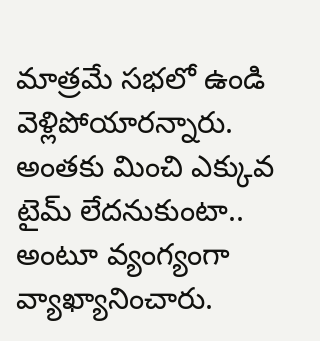మాత్రమే సభలో ఉండి వెళ్లిపోయారన్నారు. అంతకు మించి ఎక్కువ టైమ్ లేదనుకుంటా.. అంటూ వ్యంగ్యంగా వ్యాఖ్యానించారు.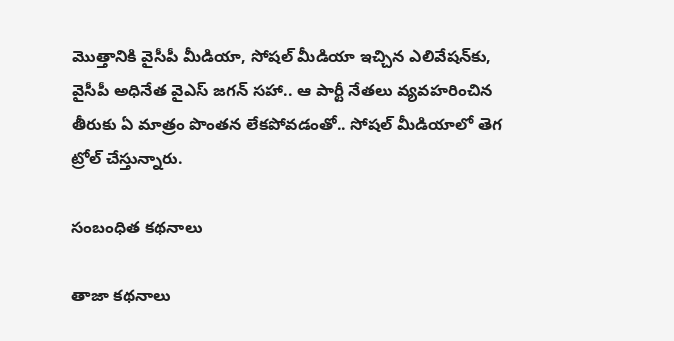మొత్తానికి వైసీపీ మీడియా, సోషల్ మీడియా ఇచ్చిన ఎలివేషన్‌కు, వైసీపీ అధినేత వైఎస్ జగన్ సహా.. ఆ పార్టీ నేతలు వ్యవహరించిన తీరుకు ఏ మాత్రం పొంతన లేకపోవడంతో.. సోషల్ మీడియాలో తెగ ట్రోల్ చేస్తున్నారు.

సంబంధిత కథనాలు

తాజా కథనాలు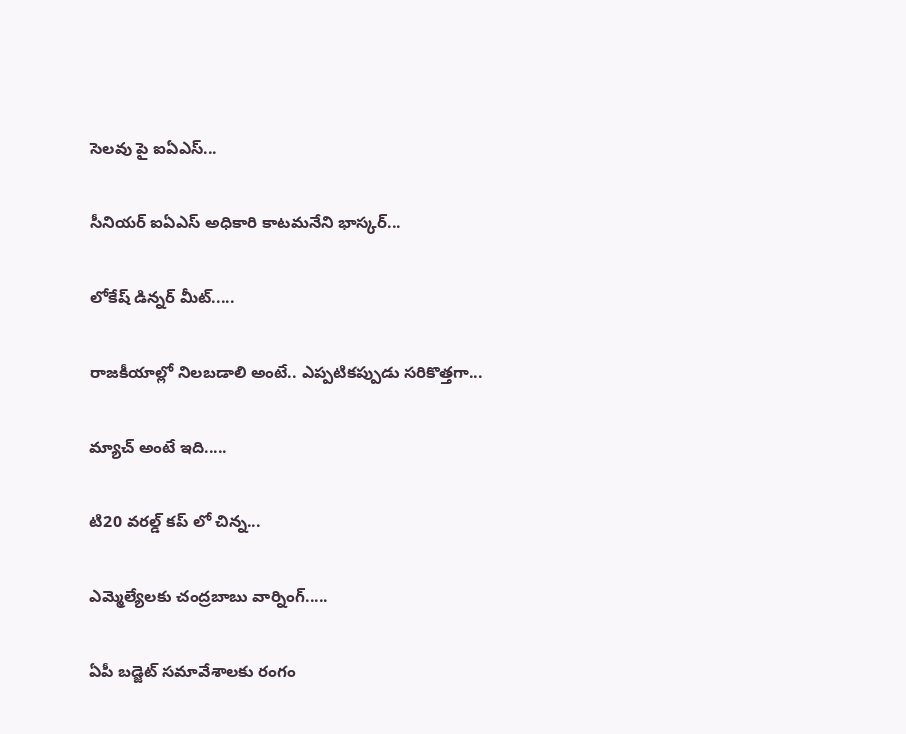సెలవు పై ఐఏఎస్...

సీనియర్ ఐఏఎస్ అధికారి కాటమనేని భాస్కర్...

లోకేష్ డిన్నర్ మీట్.....

రాజకీయాల్లో నిలబడాలి అంటే.. ఎప్పటికప్పుడు సరికొత్తగా...

మ్యాచ్ అంటే ఇది.....

టి20 వరల్డ్ కప్ లో చిన్న...

ఎమ్మెల్యేలకు చంద్రబాబు వార్నింగ్.....

ఏపీ బడ్జెట్ సమావేశాలకు రంగం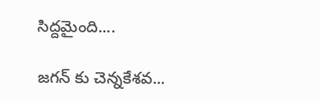సిద్దమైంది....

జగన్ కు చెన్నకేశవ...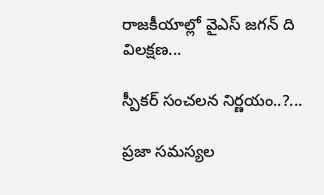రాజకీయాల్లో వైఎస్ జగన్ ది విలక్షణ...

స్పీకర్ సంచలన నిర్ణయం..?...

ప్రజా సమస్యల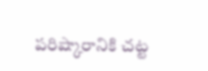పరిష్కారానికి చట్ట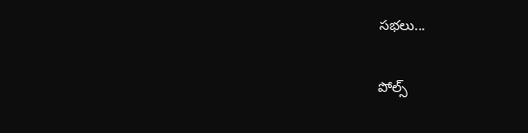సభలు...

పోల్స్